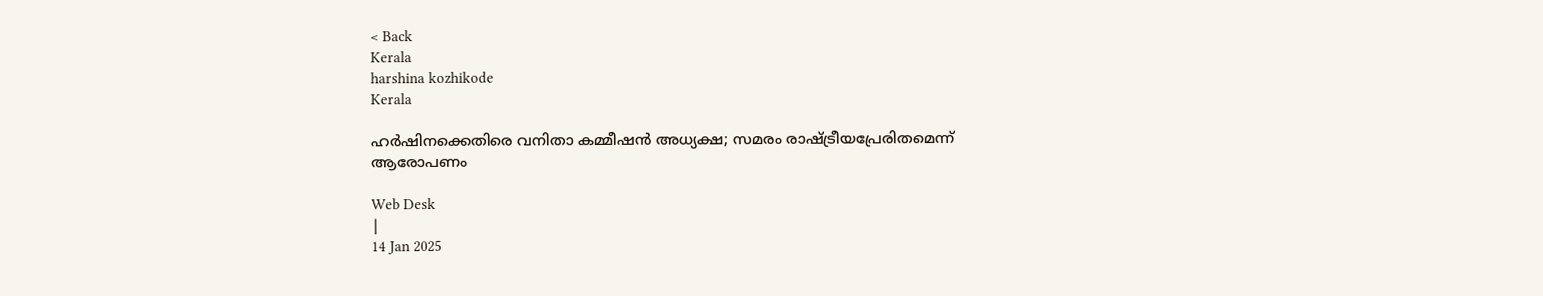< Back
Kerala
harshina kozhikode
Kerala

ഹർഷിനക്കെതിരെ വനിതാ കമ്മീഷൻ അധ്യക്ഷ; സമരം രാഷ്ട്രീയപ്രേരിതമെന്ന് ആരോപണം

Web Desk
|
14 Jan 2025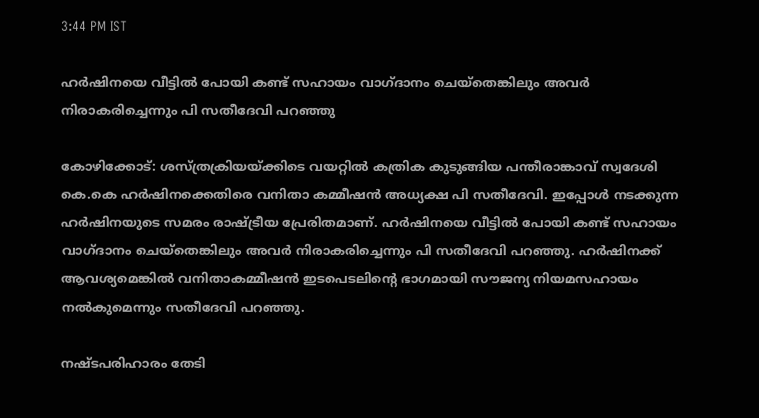3:44 PM IST

ഹർഷിനയെ വീട്ടിൽ പോയി കണ്ട് സഹായം വാഗ്‌ദാനം ചെയ്തെങ്കിലും അവർ നിരാകരിച്ചെന്നും പി സതീദേവി പറഞ്ഞു

കോഴിക്കോട്: ശസ്ത്രക്രിയയ്ക്കിടെ വയറ്റിൽ കത്രിക കുടുങ്ങിയ പന്തീരാങ്കാവ് സ്വദേശി കെ.കെ ഹർഷിനക്കെതിരെ വനിതാ കമ്മീഷൻ അധ്യക്ഷ പി സതീദേവി. ഇപ്പോൾ നടക്കുന്ന ഹർഷിനയുടെ സമരം രാഷ്ട്രീയ പ്രേരിതമാണ്. ഹർഷിനയെ വീട്ടിൽ പോയി കണ്ട് സഹായം വാഗ്‌ദാനം ചെയ്തെങ്കിലും അവർ നിരാകരിച്ചെന്നും പി സതീദേവി പറഞ്ഞു. ഹർഷിനക്ക് ആവശ്യമെങ്കിൽ വനിതാകമ്മീഷൻ ഇടപെടലിന്റെ ഭാഗമായി സൗജന്യ നിയമസഹായം നൽകുമെന്നും സതീദേവി പറഞ്ഞു.

നഷ്‌ടപരിഹാരം തേടി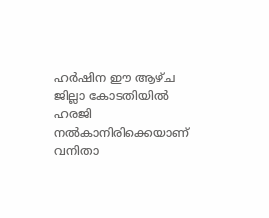ഹർഷിന ഈ ആഴ്‌ച ജില്ലാ കോടതിയിൽ ഹരജി നൽകാനിരിക്കെയാണ് വനിതാ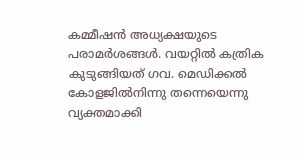കമ്മീഷൻ അധ്യക്ഷയുടെ പരാമർശങ്ങൾ. വയറ്റിൽ കത്രിക കുടുങ്ങിയത് ഗവ. മെഡിക്കൽ കോളജിൽനിന്നു തന്നെയെന്നു വ്യക്തമാക്കി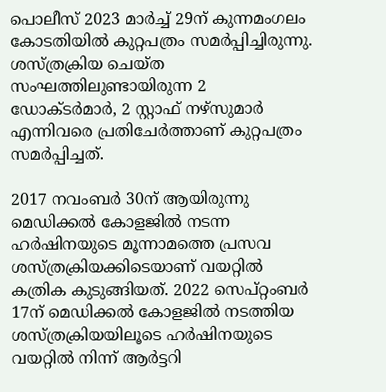പൊലീസ് 2023 മാർച്ച് 29ന് കുന്നമംഗലം കോടതിയിൽ കുറ്റപത്രം സമർപ്പിച്ചിരുന്നു. ശസ്ത്രക്രിയ ചെയ്‌ത സംഘത്തിലുണ്ടായിരുന്ന 2 ഡോക്‌ടർമാർ, 2 സ്റ്റാഫ് നഴ്‌സുമാർ എന്നിവരെ പ്രതിചേർത്താണ് കുറ്റപത്രം സമർപ്പിച്ചത്.

2017 നവംബർ 30ന് ആയിരുന്നു മെഡിക്കൽ കോളജിൽ നടന്ന ഹർഷിനയുടെ മൂന്നാമത്തെ പ്രസവ ശസ്ത്രക്രിയക്കിടെയാണ് വയറ്റിൽ കത്രിക കുടുങ്ങിയത്. 2022 സെപ്റ്റംബർ 17ന് മെഡിക്കൽ കോളജിൽ നടത്തിയ ശസ്ത്രക്രിയയിലൂടെ ഹർഷിനയുടെ വയറ്റിൽ നിന്ന് ആർട്ടറി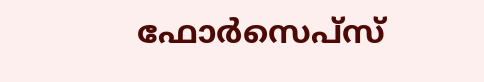ഫോർസെപ്‌സ്‌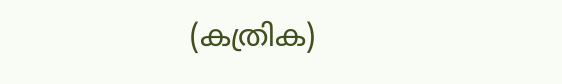(കത്രിക)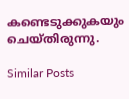കണ്ടെടുക്കുകയും ചെയ്‌തിരുന്നു.

Similar Posts